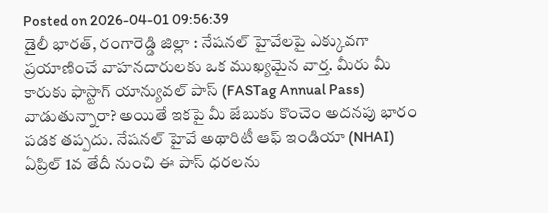Posted on 2026-04-01 09:56:39
డైలీ భారత్, రంగారెడ్డి జిల్లా : నేషనల్ హైవేలపై ఎక్కువగా ప్రయాణించే వాహనదారులకు ఒక ముఖ్యమైన వార్త. మీరు మీ కారుకు ఫాస్టాగ్ యాన్యువల్ పాస్ (FASTag Annual Pass) వాడుతున్నారా? అయితే ఇకపై మీ జేబుకు కొంచెం అదనపు భారం పడక తప్పదు. నేషనల్ హైవే అథారిటీ ఆఫ్ ఇండియా (NHAI) ఏప్రిల్ 1వ తేదీ నుంచి ఈ పాస్ ధరలను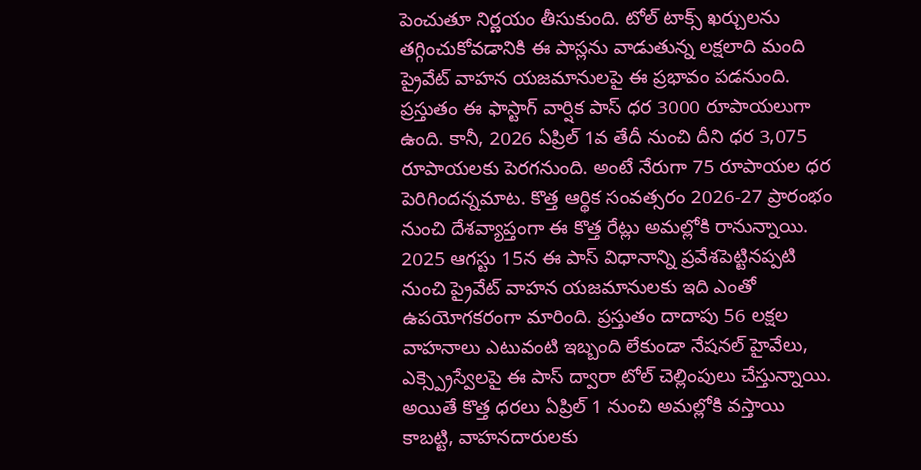పెంచుతూ నిర్ణయం తీసుకుంది. టోల్ టాక్స్ ఖర్చులను తగ్గించుకోవడానికి ఈ పాస్లను వాడుతున్న లక్షలాది మంది ప్రైవేట్ వాహన యజమానులపై ఈ ప్రభావం పడనుంది.
ప్రస్తుతం ఈ ఫాస్టాగ్ వార్షిక పాస్ ధర 3000 రూపాయలుగా ఉంది. కానీ, 2026 ఏప్రిల్ 1వ తేదీ నుంచి దీని ధర 3,075 రూపాయలకు పెరగనుంది. అంటే నేరుగా 75 రూపాయల ధర పెరిగిందన్నమాట. కొత్త ఆర్థిక సంవత్సరం 2026-27 ప్రారంభం నుంచి దేశవ్యాప్తంగా ఈ కొత్త రేట్లు అమల్లోకి రానున్నాయి. 2025 ఆగస్టు 15న ఈ పాస్ విధానాన్ని ప్రవేశపెట్టినప్పటి నుంచి ప్రైవేట్ వాహన యజమానులకు ఇది ఎంతో ఉపయోగకరంగా మారింది. ప్రస్తుతం దాదాపు 56 లక్షల వాహనాలు ఎటువంటి ఇబ్బంది లేకుండా నేషనల్ హైవేలు, ఎక్స్ప్రెస్వేలపై ఈ పాస్ ద్వారా టోల్ చెల్లింపులు చేస్తున్నాయి.
అయితే కొత్త ధరలు ఏప్రిల్ 1 నుంచి అమల్లోకి వస్తాయి కాబట్టి, వాహనదారులకు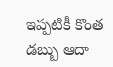ఇప్పటికీ కొంత డబ్బు ఆదా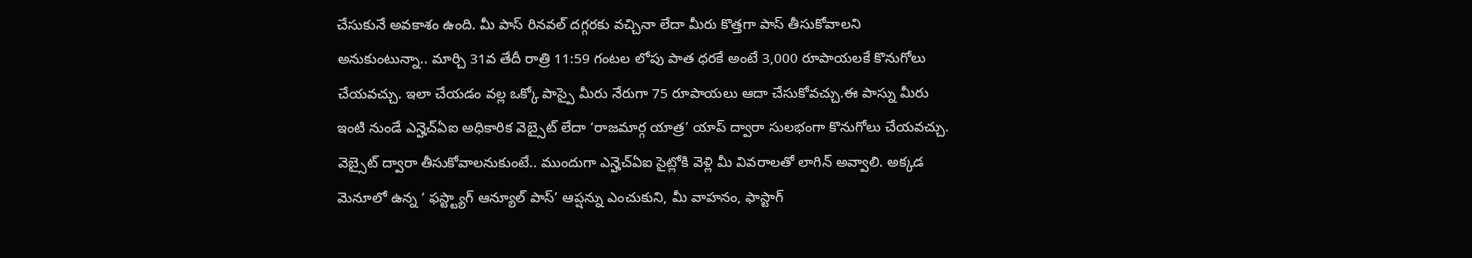చేసుకునే అవకాశం ఉంది. మీ పాస్ రినవల్ దగ్గరకు వచ్చినా లేదా మీరు కొత్తగా పాస్ తీసుకోవాలని అనుకుంటున్నా.. మార్చి 31వ తేదీ రాత్రి 11:59 గంటల లోపు పాత ధరకే అంటే 3,000 రూపాయలకే కొనుగోలు చేయవచ్చు. ఇలా చేయడం వల్ల ఒక్కో పాస్పై మీరు నేరుగా 75 రూపాయలు ఆదా చేసుకోవచ్చు.ఈ పాస్ను మీరు ఇంటి నుండే ఎన్హెచ్ఏఐ అధికారిక వెబ్సైట్ లేదా ‘రాజమార్గ యాత్ర’ యాప్ ద్వారా సులభంగా కొనుగోలు చేయవచ్చు. వెబ్సైట్ ద్వారా తీసుకోవాలనుకుంటే.. ముందుగా ఎన్హెచ్ఏఐ సైట్లోకి వెళ్లి మీ వివరాలతో లాగిన్ అవ్వాలి. అక్కడ మెనూలో ఉన్న ‘ ఫస్ట్ట్యాగ్ ఆన్యూల్ పాస్’ ఆప్షన్ను ఎంచుకుని, మీ వాహనం, ఫాస్టాగ్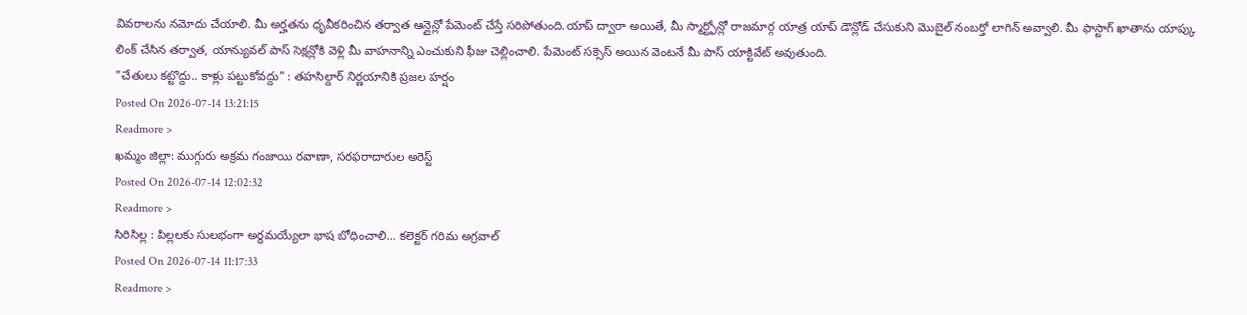వివరాలను నమోదు చేయాలి. మీ అర్హతను ధృవీకరించిన తర్వాత ఆన్లైన్లో పేమెంట్ చేస్తే సరిపోతుంది.యాప్ ద్వారా అయితే, మీ స్మార్ట్ఫోన్లో రాజమార్గ యాత్ర యాప్ డౌన్లోడ్ చేసుకుని మొబైల్ నంబర్తో లాగిన్ అవ్వాలి. మీ ఫాస్టాగ్ ఖాతాను యాప్కు లింక్ చేసిన తర్వాత, యాన్యువల్ పాస్ సెక్షన్లోకి వెళ్లి మీ వాహనాన్ని ఎంచుకుని ఫీజు చెల్లించాలి. పేమెంట్ సక్సెస్ అయిన వెంటనే మీ పాస్ యాక్టివేట్ అవుతుంది.
"చేతులు కట్టొద్దు.. కాళ్లు పట్టుకోవద్దు" : తహసిల్దార్ నిర్ణయానికి ప్రజల హర్షం
Posted On 2026-07-14 13:21:15
Readmore >
ఖమ్మం జిల్లా: ముగ్గురు అక్రమ గంజాయి రవాణా, సరఫరాదారుల అరెస్ట్
Posted On 2026-07-14 12:02:32
Readmore >
సిరిసిల్ల : పిల్లలకు సులభంగా అర్థమయ్యేలా భాష బోధించాలి... కలెక్టర్ గరిమ అగ్రవాల్
Posted On 2026-07-14 11:17:33
Readmore >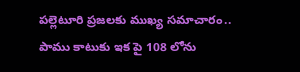పల్లెటూరి ప్రజలకు ముఖ్య సమాచారం.. పాము కాటుకు ఇక పై 108 లోను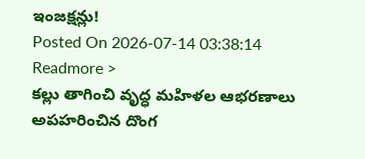ఇంజక్షన్లు!
Posted On 2026-07-14 03:38:14
Readmore >
కల్లు తాగించి వృద్ధ మహిళల ఆభరణాలు అపహరించిన దొంగ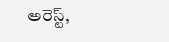అరెస్ట్,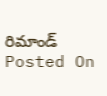రిమాండ్
Posted On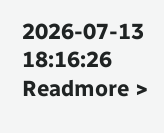2026-07-13 18:16:26
Readmore >